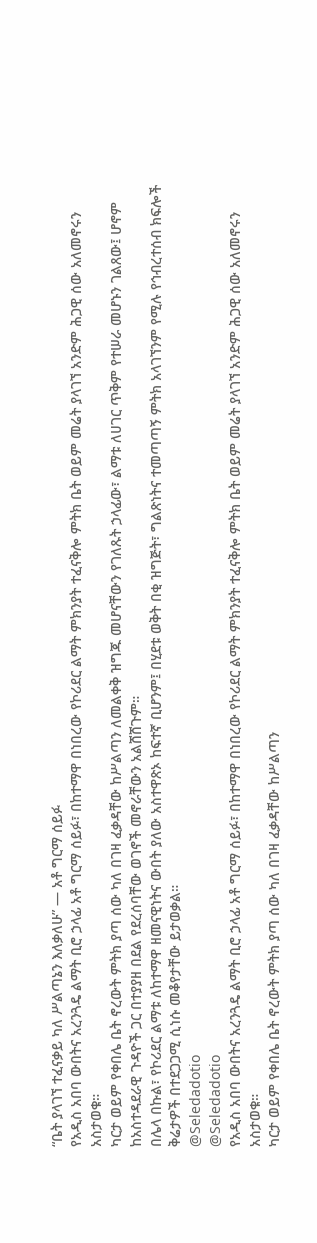“ቤት ያላገኘ ተፈናቃይ ካለ ሥልጣኔን እለቃለሁ” — አቶ ግርማ ሰይፉ
የአዲስ አበባ ውበትና አረንጓዴ ልማት ቢሮ ኃላፊ አቶ ግርማ ሰይፉ፣ በከተማዋ በነበረው የኮሪደር ልማት ምክንያት ተፈናቅሎ ምትክ ቤት ወይም መሬት ያላገኘ አንድም ሕጋዊ ሰው አለመኖሩን አስታወቁ።
ካርታ ወይም የቀበሌ ቤት ኖረውት ምትክ ያጣ ሰው ካለ በገዛ ፈቃዳቸው ከሥልጣን ለመልቀቅ ዝግጁ መሆናቸውን የገለጹት ኃላፊው፣ ልማቱ ለሀገር ጥቅም የተሠራ መሆኑን ገልጸው፤ ሆኖም ከአስተዳደራዊ ጉዳዮች ጋር በተያያዘ በደል የደረሰባቸው ወገኖች መኖራቸውን አልሸሸጉም።
በሌላ በኩል፣ የኮሪደር ልማቱ ለከተማዋ ዘመናዊነትና ውበት ያለው አስተዋጽኦ ከፍተኛ ቢሆንም፤ በሂደቱ ወቅት በቂ ዝግጅት፣ ግልጽነትና ተመጣጣኝ ምትክ አላገኘንም የሚሉ የኅብረተሰብ ክፍሎች ቅሬታዎች በተደጋጋሚ ሲነሱ መቆየታቸው ይታወቃል።
@Seledadotio
@Seledadotio
የአዲስ አበባ ውበትና አረንጓዴ ልማት ቢሮ ኃላፊ አቶ ግርማ ሰይፉ፣ በከተማዋ በነበረው የኮሪደር ልማት ምክንያት ተፈናቅሎ ምትክ ቤት ወይም መሬት ያላገኘ አንድም ሕጋዊ ሰው አለመኖሩን አስታወቁ።
ካርታ ወይም የቀበሌ ቤት ኖረውት ምትክ ያጣ ሰው ካለ በገዛ ፈቃዳቸው ከሥልጣን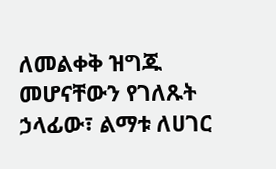ለመልቀቅ ዝግጁ መሆናቸውን የገለጹት ኃላፊው፣ ልማቱ ለሀገር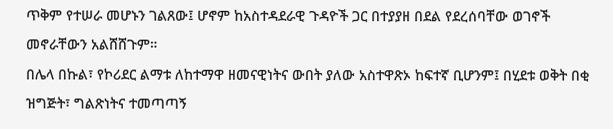ጥቅም የተሠራ መሆኑን ገልጸው፤ ሆኖም ከአስተዳደራዊ ጉዳዮች ጋር በተያያዘ በደል የደረሰባቸው ወገኖች መኖራቸውን አልሸሸጉም።
በሌላ በኩል፣ የኮሪደር ልማቱ ለከተማዋ ዘመናዊነትና ውበት ያለው አስተዋጽኦ ከፍተኛ ቢሆንም፤ በሂደቱ ወቅት በቂ ዝግጅት፣ ግልጽነትና ተመጣጣኝ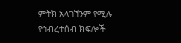ምትክ አላገኘንም የሚሉ የኅብረተሰብ ክፍሎች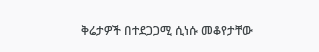ቅሬታዎች በተደጋጋሚ ሲነሱ መቆየታቸው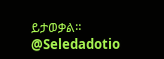ይታወቃል።
@Seledadotio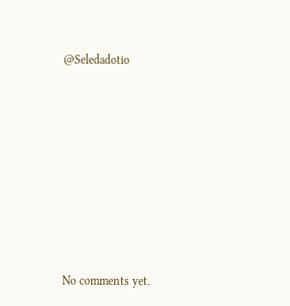@Seledadotio









No comments yet.